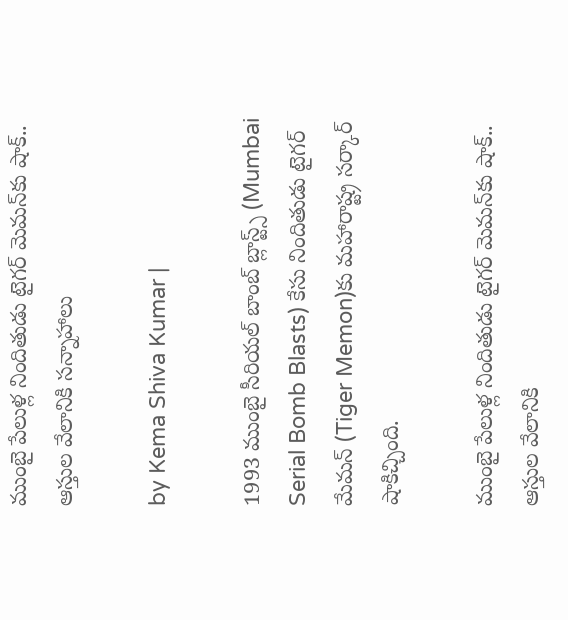ముంబై పేలుళ్ల నిందితుడు టైగర్ మెమన్‌కు షాక్.. ఆస్తుల వేలానికి సన్నాహాలు

by Kema Shiva Kumar |

1993 ముంబై సీరియల్ బాంబ్ బ్లాస్ట్స్ (Mumbai Serial Bomb Blasts) కేసు నిందితుడు టైగర్ మేమన్‌ (Tiger Memon)కు మహారాష్ట్ర సర్కార్ షాకిచ్చింది.

ముంబై పేలుళ్ల నిందితుడు టైగర్ మెమన్‌కు షాక్.. ఆస్తుల వేలానికి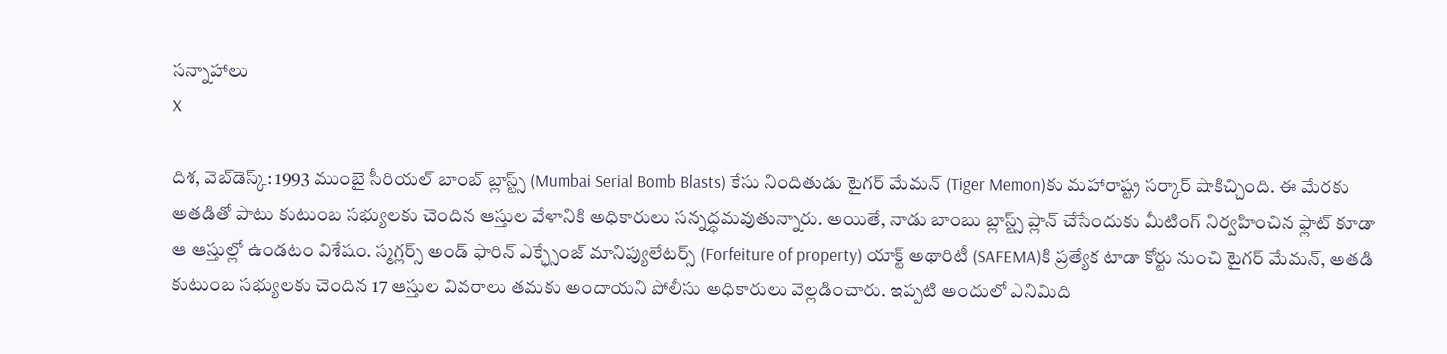సన్నాహాలు
X

దిశ, వెబ్‌డెస్క్: 1993 ముంబై సీరియల్ బాంబ్ బ్లాస్ట్స్ (Mumbai Serial Bomb Blasts) కేసు నిందితుడు టైగర్ మేమన్‌ (Tiger Memon)కు మహారాష్ట్ర సర్కార్ షాకిచ్చింది. ఈ మేరకు అతడితో పాటు కుటుంబ సభ్యులకు చెందిన ఆస్తుల వేళానికి అధికారులు సన్నద్ధమవుతున్నారు. అయితే, నాడు బాంబు బ్లాస్ట్స్‌ ప్లాన్ చేసేందుకు మీటింగ్ నిర్వహించిన ఫ్లాట్‌ కూడా ఆ ఆస్తుల్లో ఉండటం విశేషం. స్మగ్లర్స్ అండ్ ఫారిన్ ఎక్ఛ్సేంజ్ మానిప్యులేటర్స్ (Forfeiture of property) యాక్ట్ అథారిటీ (SAFEMA)కి ప్రత్యేక టాడా కోర్టు నుంచి టైగర్ మేమన్, అతడి కుటుంబ సభ్యులకు చెందిన 17 ఆస్తుల వివరాలు తమకు అందాయని పోలీసు అధికారులు వెల్లడించారు. ఇప్పటి అందులో ఎనిమిది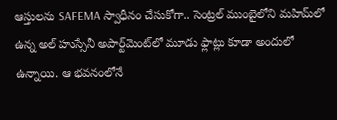ఆస్తులను SAFEMA స్వాధీనం చేసుకోగా.. సెంట్రల్ ముంబైలోని మహిమ్‌లో ఉన్న అల్ హుస్సేనీ అపార్ట్‌మెంట్‌లో మూడు ఫ్లాట్లు కూడా అందులో ఉన్నాయి. ఆ భవనంలోనే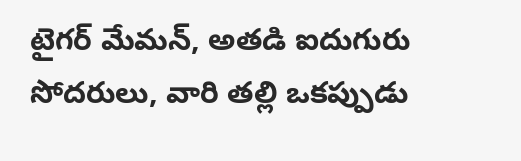టైగర్ మేమన్, అతడి ఐదుగురు సోదరులు, వారి తల్లి ఒకప్పుడు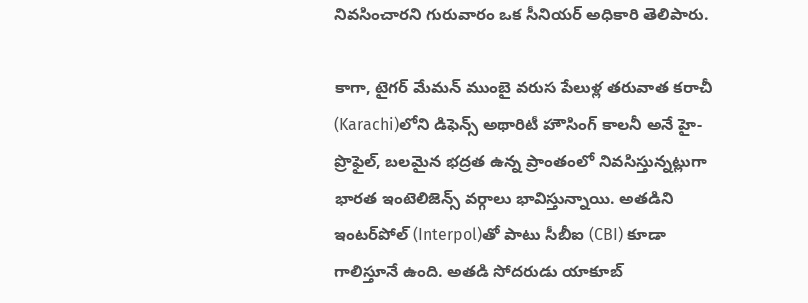నివసించారని గురువారం ఒక సీనియర్ అధికారి తెలిపారు.

కాగా, టైగర్ మేమన్ ముంబై వరుస పేలుళ్ల తరువాత కరాచీ (Karachi)లోని డిఫెన్స్ అథారిటీ హౌసింగ్ కాలనీ అనే హై-ప్రొఫైల్, బలమైన భద్రత ఉన్న ప్రాంతంలో నివసిస్తున్నట్లుగా భారత ఇంటెలిజెన్స్ వర్గాలు భావిస్తున్నాయి. అతడిని ఇంటర్‌‌పోల్‌ (Interpol)తో పాటు సీబీఐ (CBI) కూడా గాలిస్తూనే ఉంది. అతడి సోదరుడు యాకూబ్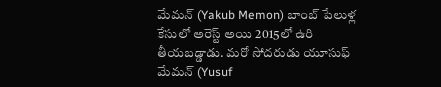మేమన్ (Yakub Memon) బాంబ్ పేలుళ్ల కేసులో అరెస్ట్ అయి 2015లో ఉరి తీయబడ్డాడు. మరో సోదరుడు యూసుఫ్ మేమన్ (Yusuf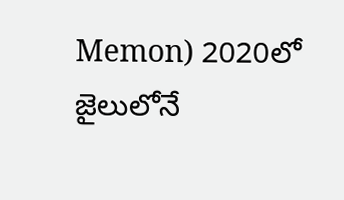Memon) 2020లో జైలులోనే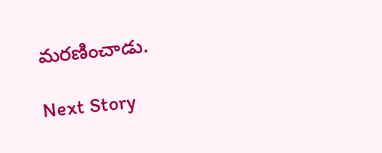మరణించాడు.

Next Story